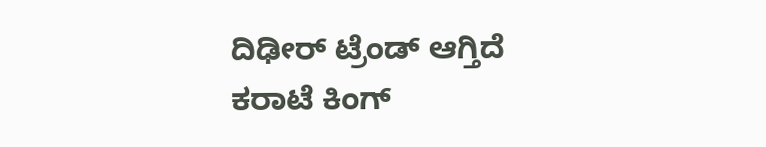ದಿಢೀರ್ ಟ್ರೆಂಡ್ ಆಗ್ತಿದೆ ಕರಾಟೆ ಕಿಂಗ್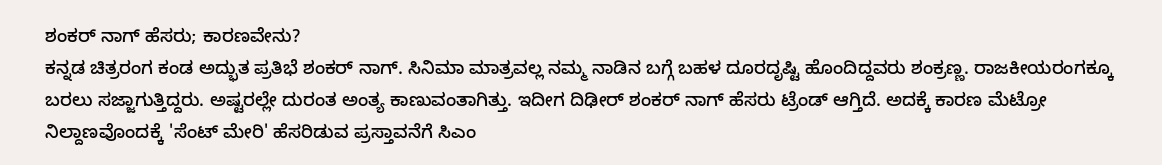ಶಂಕರ್ ನಾಗ್ ಹೆಸರು; ಕಾರಣವೇನು?
ಕನ್ನಡ ಚಿತ್ರರಂಗ ಕಂಡ ಅದ್ಭುತ ಪ್ರತಿಭೆ ಶಂಕರ್ ನಾಗ್. ಸಿನಿಮಾ ಮಾತ್ರವಲ್ಲ ನಮ್ಮ ನಾಡಿನ ಬಗ್ಗೆ ಬಹಳ ದೂರದೃಷ್ಟಿ ಹೊಂದಿದ್ದವರು ಶಂಕ್ರಣ್ಣ. ರಾಜಕೀಯರಂಗಕ್ಕೂ ಬರಲು ಸಜ್ಜಾಗುತ್ತಿದ್ದರು. ಅಷ್ಟರಲ್ಲೇ ದುರಂತ ಅಂತ್ಯ ಕಾಣುವಂತಾಗಿತ್ತು. ಇದೀಗ ದಿಢೀರ್ ಶಂಕರ್ ನಾಗ್ ಹೆಸರು ಟ್ರೆಂಡ್ ಆಗ್ತಿದೆ. ಅದಕ್ಕೆ ಕಾರಣ ಮೆಟ್ರೋ ನಿಲ್ದಾಣವೊಂದಕ್ಕೆ 'ಸೆಂಟ್ ಮೇರಿ' ಹೆಸರಿಡುವ ಪ್ರಸ್ತಾವನೆಗೆ ಸಿಎಂ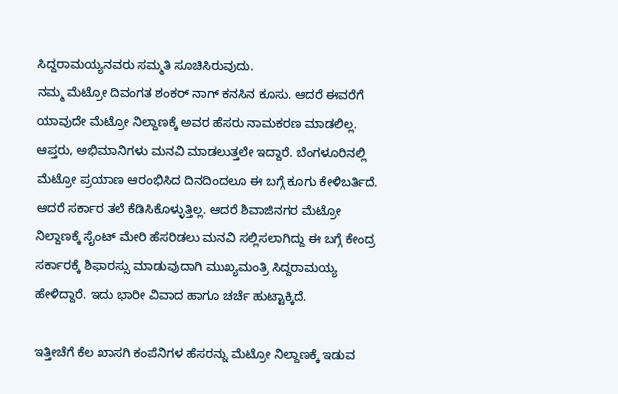ಸಿದ್ದರಾಮಯ್ಯನವರು ಸಮ್ಮತಿ ಸೂಚಿಸಿರುವುದು.
ನಮ್ಮ ಮೆಟ್ರೋ ದಿವಂಗತ ಶಂಕರ್ ನಾಗ್ ಕನಸಿನ ಕೂಸು. ಆದರೆ ಈವರೆಗೆ ಯಾವುದೇ ಮೆಟ್ರೋ ನಿಲ್ದಾಣಕ್ಕೆ ಅವರ ಹೆಸರು ನಾಮಕರಣ ಮಾಡಲಿಲ್ಲ. ಆಪ್ತರು, ಅಭಿಮಾನಿಗಳು ಮನವಿ ಮಾಡಲುತ್ತಲೇ ಇದ್ದಾರೆ. ಬೆಂಗಳೂರಿನಲ್ಲಿ ಮೆಟ್ರೋ ಪ್ರಯಾಣ ಆರಂಭಿಸಿದ ದಿನದಿಂದಲೂ ಈ ಬಗ್ಗೆ ಕೂಗು ಕೇಳಿಬರ್ತಿದೆ. ಆದರೆ ಸರ್ಕಾರ ತಲೆ ಕೆಡಿಸಿಕೊಳ್ಳುತ್ತಿಲ್ಲ. ಆದರೆ ಶಿವಾಜಿನಗರ ಮೆಟ್ರೋ ನಿಲ್ದಾಣಕ್ಕೆ ಸೈಂಟ್ ಮೇರಿ ಹೆಸರಿಡಲು ಮನವಿ ಸಲ್ಲಿಸಲಾಗಿದ್ದು ಈ ಬಗ್ಗೆ ಕೇಂದ್ರ ಸರ್ಕಾರಕ್ಕೆ ಶಿಫಾರಸ್ಸು ಮಾಡುವುದಾಗಿ ಮುಖ್ಯಮಂತ್ರಿ ಸಿದ್ದರಾಮಯ್ಯ ಹೇಳಿದ್ದಾರೆ. ಇದು ಭಾರೀ ವಿವಾದ ಹಾಗೂ ಚರ್ಚೆ ಹುಟ್ಟಾಕ್ಕಿದೆ.

ಇತ್ತೀಚೆಗೆ ಕೆಲ ಖಾಸಗಿ ಕಂಪೆನಿಗಳ ಹೆಸರನ್ನು ಮೆಟ್ರೋ ನಿಲ್ದಾಣಕ್ಕೆ ಇಡುವ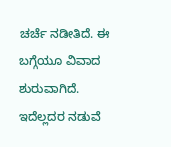ಚರ್ಚೆ ನಡೀತಿದೆ. ಈ ಬಗ್ಗೆಯೂ ವಿವಾದ ಶುರುವಾಗಿದೆ. ಇದೆಲ್ಲದರ ನಡುವೆ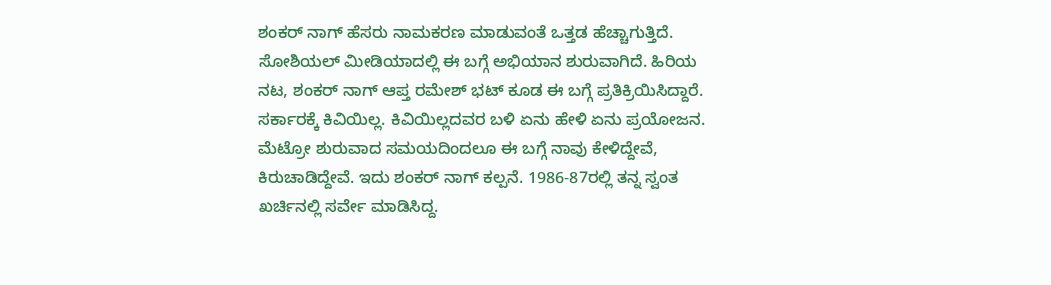ಶಂಕರ್ ನಾಗ್ ಹೆಸರು ನಾಮಕರಣ ಮಾಡುವಂತೆ ಒತ್ತಡ ಹೆಚ್ಚಾಗುತ್ತಿದೆ. ಸೋಶಿಯಲ್ ಮೀಡಿಯಾದಲ್ಲಿ ಈ ಬಗ್ಗೆ ಅಭಿಯಾನ ಶುರುವಾಗಿದೆ. ಹಿರಿಯ ನಟ, ಶಂಕರ್ ನಾಗ್ ಆಪ್ತ ರಮೇಶ್ ಭಟ್ ಕೂಡ ಈ ಬಗ್ಗೆ ಪ್ರತಿಕ್ರಿಯಿಸಿದ್ದಾರೆ.
ಸರ್ಕಾರಕ್ಕೆ ಕಿವಿಯಿಲ್ಲ. ಕಿವಿಯಿಲ್ಲದವರ ಬಳಿ ಏನು ಹೇಳಿ ಏನು ಪ್ರಯೋಜನ. ಮೆಟ್ರೋ ಶುರುವಾದ ಸಮಯದಿಂದಲೂ ಈ ಬಗ್ಗೆ ನಾವು ಕೇಳಿದ್ದೇವೆ, ಕಿರುಚಾಡಿದ್ದೇವೆ. ಇದು ಶಂಕರ್ ನಾಗ್ ಕಲ್ಪನೆ. 1986-87ರಲ್ಲಿ ತನ್ನ ಸ್ವಂತ ಖರ್ಚಿನಲ್ಲಿ ಸರ್ವೇ ಮಾಡಿಸಿದ್ದ.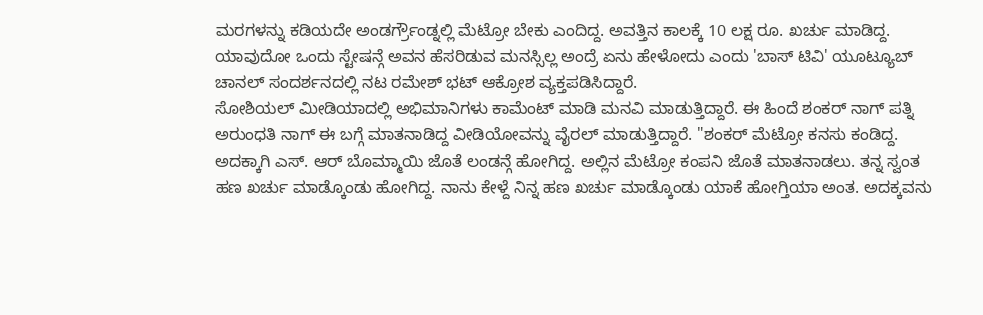ಮರಗಳನ್ನು ಕಡಿಯದೇ ಅಂಡರ್ಗ್ರೌಂಡ್ನಲ್ಲಿ ಮೆಟ್ರೋ ಬೇಕು ಎಂದಿದ್ದ. ಅವತ್ತಿನ ಕಾಲಕ್ಕೆ 10 ಲಕ್ಷ ರೂ. ಖರ್ಚು ಮಾಡಿದ್ದ. ಯಾವುದೋ ಒಂದು ಸ್ಟೇಷನ್ಗೆ ಅವನ ಹೆಸರಿಡುವ ಮನಸ್ಸಿಲ್ಲ ಅಂದ್ರೆ ಏನು ಹೇಳೋದು ಎಂದು 'ಬಾಸ್ ಟಿವಿ' ಯೂಟ್ಯೂಬ್ ಚಾನಲ್ ಸಂದರ್ಶನದಲ್ಲಿ ನಟ ರಮೇಶ್ ಭಟ್ ಆಕ್ರೋಶ ವ್ಯಕ್ತಪಡಿಸಿದ್ದಾರೆ.
ಸೋಶಿಯಲ್ ಮೀಡಿಯಾದಲ್ಲಿ ಅಭಿಮಾನಿಗಳು ಕಾಮೆಂಟ್ ಮಾಡಿ ಮನವಿ ಮಾಡುತ್ತಿದ್ದಾರೆ. ಈ ಹಿಂದೆ ಶಂಕರ್ ನಾಗ್ ಪತ್ನಿ ಅರುಂಧತಿ ನಾಗ್ ಈ ಬಗ್ಗೆ ಮಾತನಾಡಿದ್ದ ವೀಡಿಯೋವನ್ನು ವೈರಲ್ ಮಾಡುತ್ತಿದ್ದಾರೆ. "ಶಂಕರ್ ಮೆಟ್ರೋ ಕನಸು ಕಂಡಿದ್ದ. ಅದಕ್ಕಾಗಿ ಎಸ್. ಆರ್ ಬೊಮ್ಮಾಯಿ ಜೊತೆ ಲಂಡನ್ಗೆ ಹೋಗಿದ್ದ. ಅಲ್ಲಿನ ಮೆಟ್ರೋ ಕಂಪನಿ ಜೊತೆ ಮಾತನಾಡಲು. ತನ್ನ ಸ್ವಂತ ಹಣ ಖರ್ಚು ಮಾಡ್ಕೊಂಡು ಹೋಗಿದ್ದ. ನಾನು ಕೇಳ್ದೆ ನಿನ್ನ ಹಣ ಖರ್ಚು ಮಾಡ್ಕೊಂಡು ಯಾಕೆ ಹೋಗ್ತಿಯಾ ಅಂತ. ಅದಕ್ಕವನು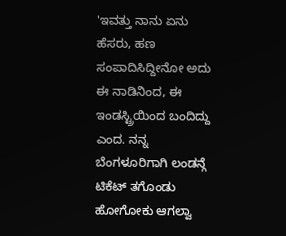'ಇವತ್ತು ನಾನು ಏನು ಹೆಸರು, ಹಣ ಸಂಪಾದಿಸಿದ್ದೀನೋ ಅದು ಈ ನಾಡಿನಿಂದ, ಈ ಇಂಡಸ್ಟ್ರಿಯಿಂದ ಬಂದಿದ್ದು ಎಂದ. ನನ್ನ ಬೆಂಗಳೂರಿಗಾಗಿ ಲಂಡನ್ಗೆ ಟಿಕೆಟ್ ತಗೊಂಡು ಹೋಗೋಕು ಆಗಲ್ವಾ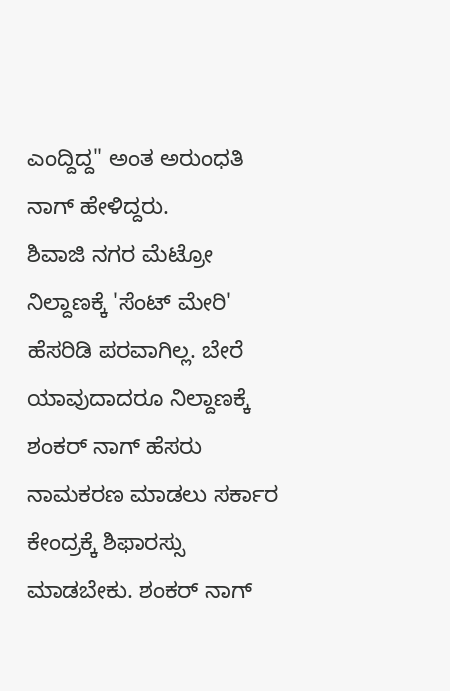ಎಂದ್ದಿದ್ದ" ಅಂತ ಅರುಂಧತಿ ನಾಗ್ ಹೇಳಿದ್ದರು.
ಶಿವಾಜಿ ನಗರ ಮೆಟ್ರೋ ನಿಲ್ದಾಣಕ್ಕೆ 'ಸೆಂಟ್ ಮೇರಿ' ಹೆಸರಿಡಿ ಪರವಾಗಿಲ್ಲ. ಬೇರೆ ಯಾವುದಾದರೂ ನಿಲ್ದಾಣಕ್ಕೆ ಶಂಕರ್ ನಾಗ್ ಹೆಸರು ನಾಮಕರಣ ಮಾಡಲು ಸರ್ಕಾರ ಕೇಂದ್ರಕ್ಕೆ ಶಿಫಾರಸ್ಸು ಮಾಡಬೇಕು. ಶಂಕರ್ ನಾಗ್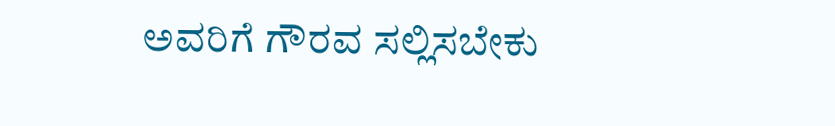ಅವರಿಗೆ ಗೌರವ ಸಲ್ಲಿಸಬೇಕು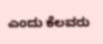ಎಂದು ಕೆಲವರು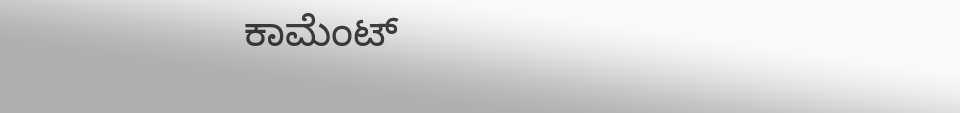ಕಾಮೆಂಟ್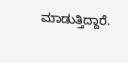ಮಾಡುತ್ತಿದ್ದಾರೆ.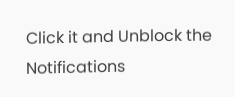Click it and Unblock the Notifications